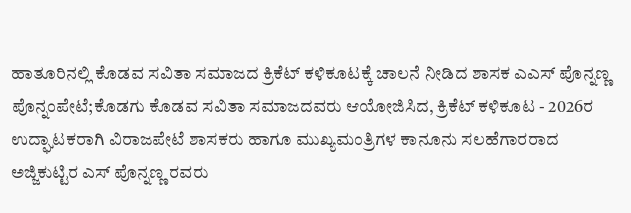ಹಾತೂರಿನಲ್ಲಿ ಕೊಡವ ಸವಿತಾ ಸಮಾಜದ ಕ್ರಿಕೆಟ್ ಕಳಿಕೂಟಕ್ಕೆ ಚಾಲನೆ ನೀಡಿದ ಶಾಸಕ ಎಎಸ್ ಪೊನ್ನಣ್ಣ
ಪೊನ್ನಂಪೇಟೆ;ಕೊಡಗು ಕೊಡವ ಸವಿತಾ ಸಮಾಜದವರು ಆಯೋಜಿಸಿದ, ಕ್ರಿಕೆಟ್ ಕಳಿಕೂಟ - 2026ರ ಉದ್ಘಾಟಕರಾಗಿ ವಿರಾಜಪೇಟೆ ಶಾಸಕರು ಹಾಗೂ ಮುಖ್ಯಮಂತ್ರಿಗಳ ಕಾನೂನು ಸಲಹೆಗಾರರಾದ ಅಜ್ಜಿಕುಟ್ಟಿರ ಎಸ್ ಪೊನ್ನಣ್ಣ ರವರು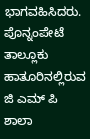ಭಾಗವಹಿಸಿದರು.
ಪೊನ್ನಂಪೇಟೆ ತಾಲ್ಲೂಕು ಹಾತೂರಿನಲ್ಲಿರುವ ಜಿ ಎಮ್ ಪಿ ಶಾಲಾ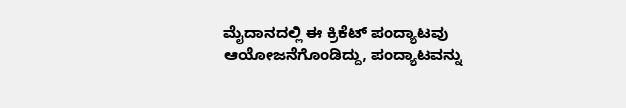ಮೈದಾನದಲ್ಲಿ ಈ ಕ್ರಿಕೆಟ್ ಪಂದ್ಯಾಟವು ಆಯೋಜನೆಗೊಂಡಿದ್ದು, ಪಂದ್ಯಾಟವನ್ನು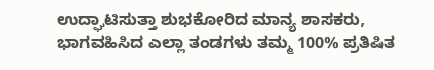ಉದ್ಘಾಟಿಸುತ್ತಾ ಶುಭಕೋರಿದ ಮಾನ್ಯ ಶಾಸಕರು, ಭಾಗವಹಿಸಿದ ಎಲ್ಲಾ ತಂಡಗಳು ತಮ್ಮ 100% ಪ್ರತಿಷಿತ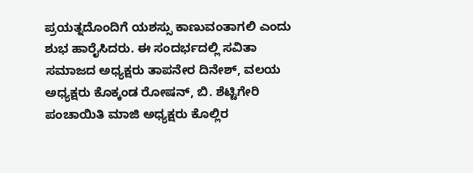ಪ್ರಯತ್ನದೊಂದಿಗೆ ಯಶಸ್ಸು ಕಾಣುವಂತಾಗಲಿ ಎಂದು ಶುಭ ಹಾರೈಸಿದರು. ಈ ಸಂದರ್ಭದಲ್ಲಿ ಸವಿತಾ ಸಮಾಜದ ಅಧ್ಯಕ್ಷರು ತಾಪನೇರ ದಿನೇಶ್, ವಲಯ ಅಧ್ಯಕ್ಷರು ಕೊಕ್ಕಂಡ ರೋಷನ್, ಬಿ. ಶೆಟ್ಟಿಗೇರಿ ಪಂಚಾಯಿತಿ ಮಾಜಿ ಅಧ್ಯಕ್ಷರು ಕೊಲ್ಲಿರ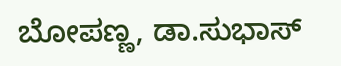ಬೋಪಣ್ಣ, ಡಾ.ಸುಭಾಸ್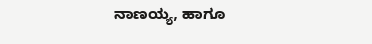ನಾಣಯ್ಯ, ಹಾಗೂ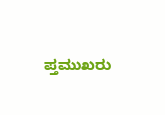ಪ್ತಮುಖರು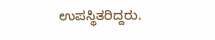ಉಪಸ್ಥಿತರಿದ್ದರು.